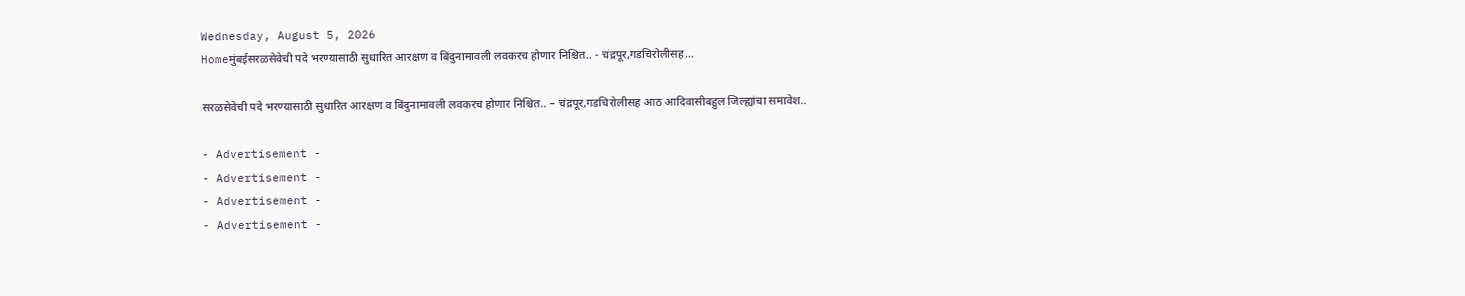Wednesday, August 5, 2026
Homeमुंबईसरळसेवेची पदे भरण्यासाठी सुधारित आरक्षण व बिंदुनामावली लवकरच होणार निश्चित.. - चंद्रपूर,गडचिरोलीसह...

सरळसेवेची पदे भरण्यासाठी सुधारित आरक्षण व बिंदुनामावली लवकरच होणार निश्चित.. – चंद्रपूर,गडचिरोलीसह आठ आदिवासीबहुल जिल्ह्यांचा समावेश..

- Advertisement -
- Advertisement -
- Advertisement -
- Advertisement -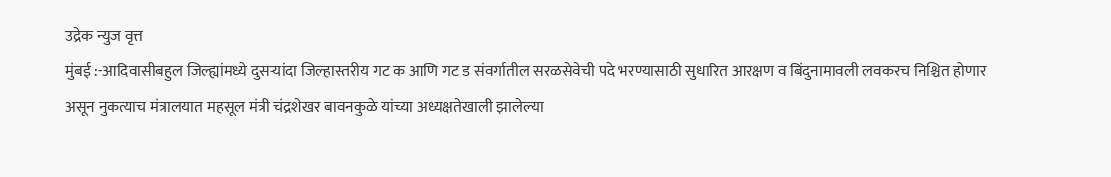उद्रेक न्युज वृत्त
मुंबई :-आदिवासीबहुल जिल्ह्यांमध्ये दुसऱ्यांदा जिल्हास्तरीय गट क आणि गट ड संवर्गातील सरळसेवेची पदे भरण्यासाठी सुधारित आरक्षण व बिंदुनामावली लवकरच निश्चित होणार असून नुकत्याच मंत्रालयात महसूल मंत्री चंद्रशेखर बावनकुळे यांच्या अध्यक्षतेखाली झालेल्या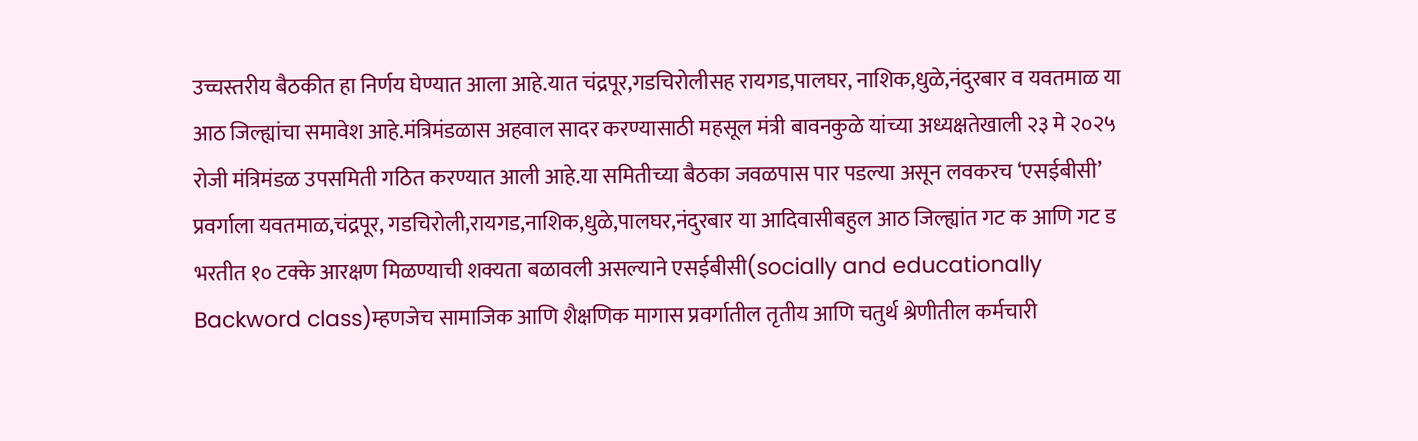उच्चस्तरीय बैठकीत हा निर्णय घेण्यात आला आहे.यात चंद्रपूर,गडचिरोलीसह रायगड,पालघर, नाशिक,धुळे,नंदुरबार व यवतमाळ या आठ जिल्ह्यांचा समावेश आहे.मंत्रिमंडळास अहवाल सादर करण्यासाठी महसूल मंत्री बावनकुळे यांच्या अध्यक्षतेखाली २३ मे २०२५ रोजी मंत्रिमंडळ उपसमिती गठित करण्यात आली आहे.या समितीच्या बैठका जवळपास पार पडल्या असून लवकरच ‘एसईबीसी’ प्रवर्गाला यवतमाळ,चंद्रपूर, गडचिरोली,रायगड,नाशिक,धुळे,पालघर,नंदुरबार या आदिवासीबहुल आठ जिल्ह्यांत गट क आणि गट ड भरतीत १० टक्के आरक्षण मिळण्याची शक्यता बळावली असल्याने एसईबीसी(socially and educationally Backword class)म्हणजेच सामाजिक आणि शैक्षणिक मागास प्रवर्गातील तृतीय आणि चतुर्थ श्रेणीतील कर्मचारी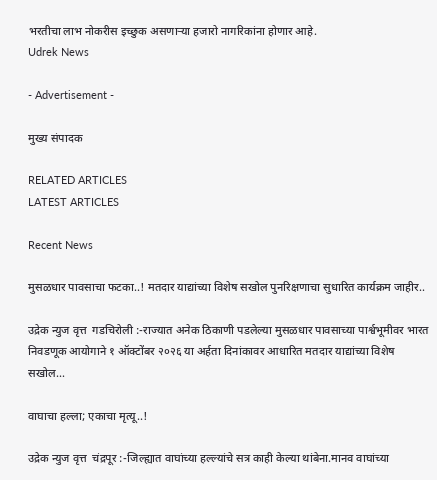भरतीचा लाभ नोकरीस इच्छुक असणाऱ्या हजारो नागरिकांना होणार आहे.
Udrek News

- Advertisement -

मुख्य संपादक

RELATED ARTICLES
LATEST ARTICLES

Recent News

मुसळधार पावसाचा फटका..! मतदार याद्यांच्या विशेष सखोल पुनरिक्षणाचा सुधारित कार्यक्रम जाहीर..

उद्रेक न्युज वृत्त  गडचिरोली :-राज्यात अनेक ठिकाणी पडलेल्या मुसळधार पावसाच्या पार्श्वभूमीवर भारत निवडणूक आयोगाने १ ऑक्टोंबर २०२६ या अर्हता दिनांकावर आधारित मतदार याद्यांच्या विशेष सखोल...

वाघाचा हल्ला; एकाचा मृत्यू..!

उद्रेक न्युज वृत्त  चंद्रपूर :-जिल्ह्यात वाघांच्या हल्ल्यांचे सत्र काही केल्या थांबेना.मानव वाघांच्या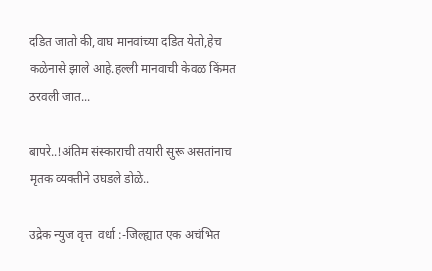दडित जातो की,वाघ मानवांच्या दडित येतो,हेच कळेनासे झाले आहे.हल्ली मानवाची केवळ किंमत ठरवली जात...

बापरे..!अंतिम संस्काराची तयारी सुरू असतांनाच मृतक व्यक्तीने उघडले डोळे..

उद्रेक न्युज वृत्त  वर्धा :-जिल्ह्यात एक अचंभित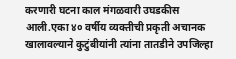करणारी घटना काल मंगळवारी उघडकीस आली.एका ४० वर्षीय व्यक्तीची प्रकृती अचानक खालावल्याने कुटुंबीयांनी त्यांना तातडीने उपजिल्हा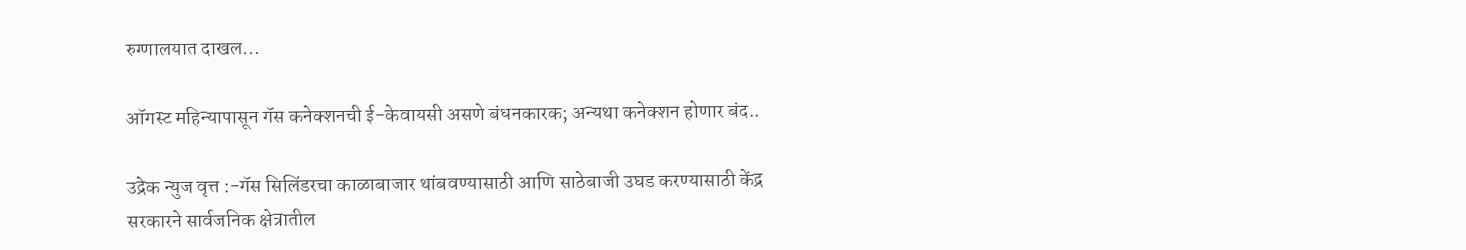रुग्णालयात दाखल...

ऑगस्ट महिन्यापासून गॅस कनेक्शनची ई-केवायसी असणे बंधनकारक; अन्यथा कनेक्शन होणार बंद..

उद्रेक न्युज वृत्त :-गॅस सिलिंडरचा काळाबाजार थांबवण्यासाठी आणि साठेबाजी उघड करण्यासाठी केंद्र सरकारने सार्वजनिक क्षेत्रातील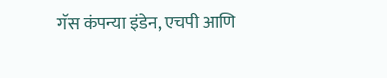गॅस कंपन्या इंडेन, एचपी आणि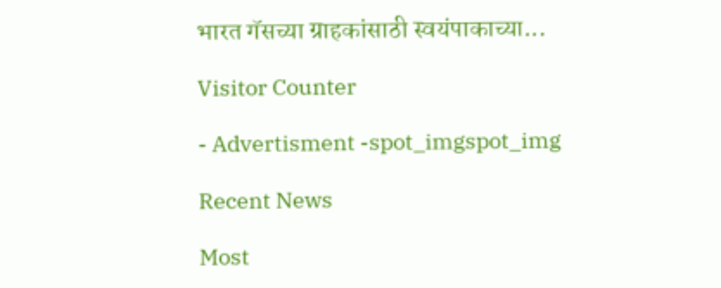भारत गॅसच्या ग्राहकांसाठी स्वयंपाकाच्या...

Visitor Counter

- Advertisment -spot_imgspot_img

Recent News

Most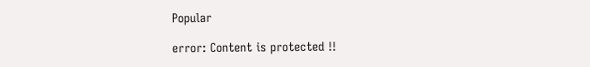Popular

error: Content is protected !!